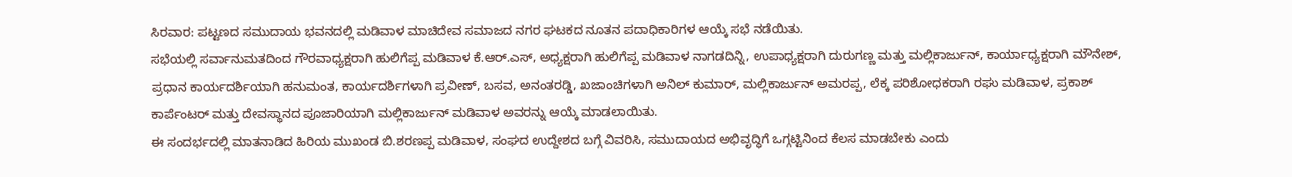ಸಿರವಾರ: ಪಟ್ಟಣದ ಸಮುದಾಯ ಭವನದಲ್ಲಿ ಮಡಿವಾಳ ಮಾಚಿದೇವ ಸಮಾಜದ ನಗರ ಘಟಕದ ನೂತನ ಪದಾಧಿಕಾರಿಗಳ ಆಯ್ಕೆ ಸಭೆ ನಡೆಯಿತು.
ಸಭೆಯಲ್ಲಿ ಸರ್ವಾನುಮತದಿಂದ ಗೌರವಾಧ್ಯಕ್ಷರಾಗಿ ಹುಲಿಗೆಪ್ಪ ಮಡಿವಾಳ ಕೆ.ಆರ್.ಎಸ್, ಅಧ್ಯಕ್ಷರಾಗಿ ಹುಲಿಗೆಪ್ಪ ಮಡಿವಾಳ ನಾಗಡದಿನ್ನಿ, ಉಪಾಧ್ಯಕ್ಷರಾಗಿ ದುರುಗಣ್ಣ ಮತ್ತು ಮಲ್ಲಿಕಾರ್ಜುನ್, ಕಾರ್ಯಾಧ್ಯಕ್ಷರಾಗಿ ಮೌನೇಶ್, ಪ್ರಧಾನ ಕಾರ್ಯದರ್ಶಿಯಾಗಿ ಹನುಮಂತ, ಕಾರ್ಯದರ್ಶಿಗಳಾಗಿ ಪ್ರವೀಣ್, ಬಸವ, ಅನಂತರಡ್ಡಿ, ಖಜಾಂಚಿಗಳಾಗಿ ಅನಿಲ್ ಕುಮಾರ್, ಮಲ್ಲಿಕಾರ್ಜುನ್ ಅಮರಪ್ಪ, ಲೆಕ್ಕ ಪರಿಶೋಧಕರಾಗಿ ರಘು ಮಡಿವಾಳ, ಪ್ರಕಾಶ್ ಕಾರ್ಪೆಂಟರ್ ಮತ್ತು ದೇವಸ್ಥಾನದ ಪೂಜಾರಿಯಾಗಿ ಮಲ್ಲಿಕಾರ್ಜುನ್ ಮಡಿವಾಳ ಅವರನ್ನು ಆಯ್ಕೆ ಮಾಡಲಾಯಿತು.
ಈ ಸಂದರ್ಭದಲ್ಲಿ ಮಾತನಾಡಿದ ಹಿರಿಯ ಮುಖಂಡ ಬಿ.ಶರಣಪ್ಪ ಮಡಿವಾಳ, ಸಂಘದ ಉದ್ದೇಶದ ಬಗ್ಗೆ ವಿವರಿಸಿ, ಸಮುದಾಯದ ಅಭಿವೃದ್ಧಿಗೆ ಒಗ್ಗಟ್ಟಿನಿಂದ ಕೆಲಸ ಮಾಡಬೇಕು ಎಂದು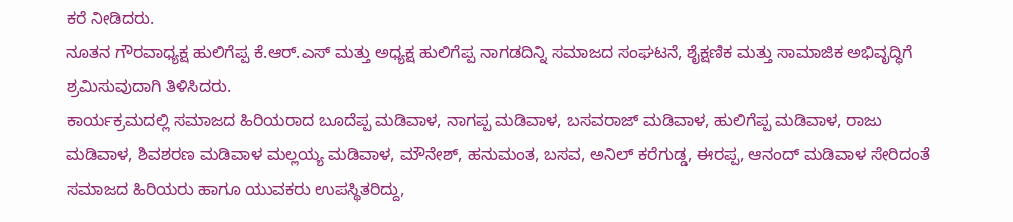ಕರೆ ನೀಡಿದರು.
ನೂತನ ಗೌರವಾಧ್ಯಕ್ಷ ಹುಲಿಗೆಪ್ಪ ಕೆ.ಆರ್.ಎಸ್ ಮತ್ತು ಅಧ್ಯಕ್ಷ ಹುಲಿಗೆಪ್ಪ ನಾಗಡದಿನ್ನಿ ಸಮಾಜದ ಸಂಘಟನೆ, ಶೈಕ್ಷಣಿಕ ಮತ್ತು ಸಾಮಾಜಿಕ ಅಭಿವೃದ್ಧಿಗೆ ಶ್ರಮಿಸುವುದಾಗಿ ತಿಳಿಸಿದರು.
ಕಾರ್ಯಕ್ರಮದಲ್ಲಿ ಸಮಾಜದ ಹಿರಿಯರಾದ ಬೂದೆಪ್ಪ ಮಡಿವಾಳ, ನಾಗಪ್ಪ ಮಡಿವಾಳ, ಬಸವರಾಜ್ ಮಡಿವಾಳ, ಹುಲಿಗೆಪ್ಪ ಮಡಿವಾಳ, ರಾಜು ಮಡಿವಾಳ, ಶಿವಶರಣ ಮಡಿವಾಳ ಮಲ್ಲಯ್ಯ ಮಡಿವಾಳ, ಮೌನೇಶ್, ಹನುಮಂತ, ಬಸವ, ಅನಿಲ್ ಕರೆಗುಡ್ಡ, ಈರಪ್ಪ, ಆನಂದ್ ಮಡಿವಾಳ ಸೇರಿದಂತೆ ಸಮಾಜದ ಹಿರಿಯರು ಹಾಗೂ ಯುವಕರು ಉಪಸ್ಥಿತರಿದ್ದು,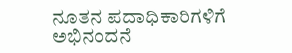ನೂತನ ಪದಾಧಿಕಾರಿಗಳಿಗೆ ಅಭಿನಂದನೆ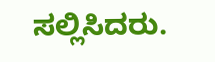ಸಲ್ಲಿಸಿದರು.